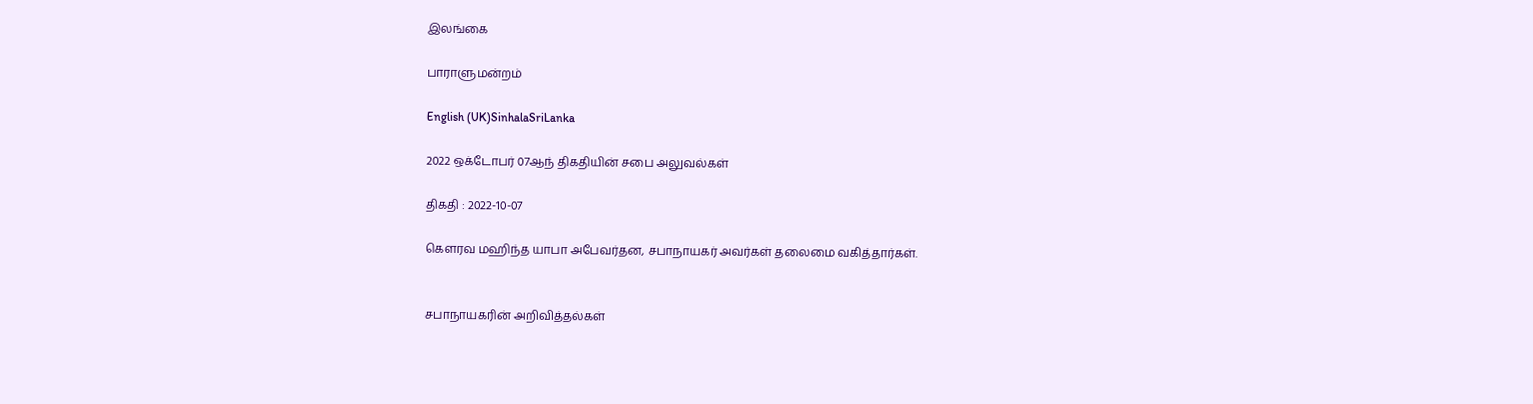இலங்கை

பாராளுமன்றம்

English (UK)SinhalaSriLanka

2022 ஒக்டோபர் 07ஆந் திகதியின் சபை அலுவல்கள்

திகதி : 2022-10-07

கௌரவ மஹிந்த யாபா அபேவர்தன, சபாநாயகர் அவர்கள் தலைமை வகித்தார்கள்.


சபாநாயகரின் அறிவித்தல்கள்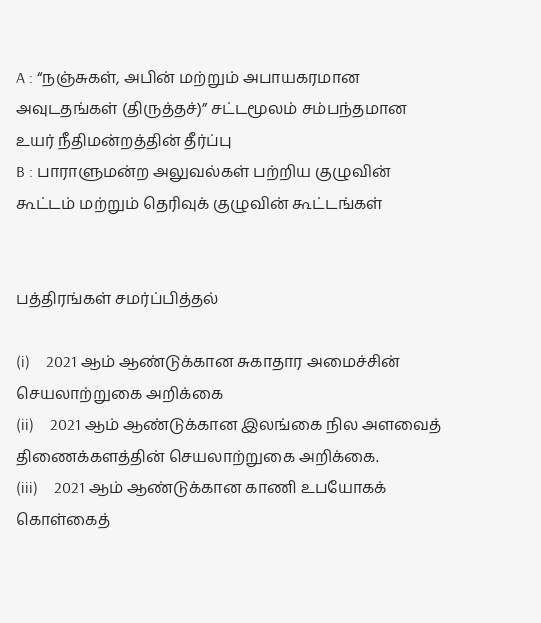A : “நஞ்சுகள், அபின் மற்றும் அபாயகரமான அவுடதங்கள் (திருத்தச்)” சட்டமூலம் சம்பந்தமான உயர் நீதிமன்றத்தின் தீர்ப்பு
B : பாராளுமன்ற அலுவல்கள் பற்றிய குழுவின் கூட்டம் மற்றும் தெரிவுக் குழுவின் கூட்டங்கள்


பத்திரங்கள் சமர்ப்பித்தல்

(i)    2021 ஆம் ஆண்டுக்கான சுகாதார அமைச்சின் செயலாற்றுகை அறிக்கை
(ii)    2021 ஆம் ஆண்டுக்கான இலங்கை நில அளவைத் திணைக்களத்தின் செயலாற்றுகை அறிக்கை.
(iii)    2021 ஆம் ஆண்டுக்கான காணி உபயோகக் கொள்கைத்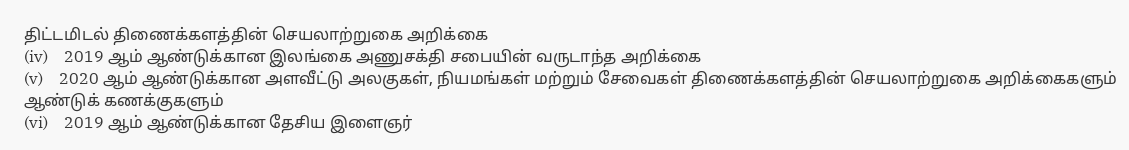திட்டமிடல் திணைக்களத்தின் செயலாற்றுகை அறிக்கை
(iv)    2019 ஆம் ஆண்டுக்கான இலங்கை அணுசக்தி சபையின் வருடாந்த அறிக்கை
(v)    2020 ஆம் ஆண்டுக்கான அளவீட்டு அலகுகள், நியமங்கள் மற்றும் சேவைகள் திணைக்களத்தின் செயலாற்றுகை அறிக்கைகளும் ஆண்டுக் கணக்குகளும்
(vi)    2019 ஆம் ஆண்டுக்கான தேசிய இளைஞர்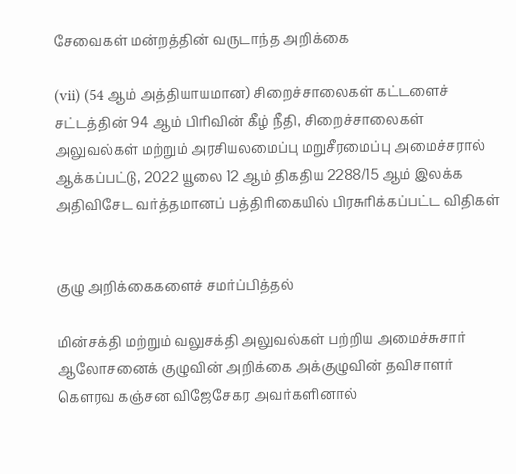சேவைகள் மன்றத்தின் வருடாந்த அறிக்கை

(vii) (54 ஆம் அத்தியாயமான) சிறைச்சாலைகள் கட்டளைச் சட்டத்தின் 94 ஆம் பிரிவின் கீழ் நீதி, சிறைச்சாலைகள் அலுவல்கள் மற்றும் அரசியலமைப்பு மறுசீரமைப்பு அமைச்சரால் ஆக்கப்பட்டு, 2022 யூலை 12 ஆம் திகதிய 2288/15 ஆம் இலக்க அதிவிசேட வர்த்தமானப் பத்திரிகையில் பிரசுரிக்கப்பட்ட விதிகள்


குழு அறிக்கைகளைச் சமர்ப்பித்தல்

மின்சக்தி மற்றும் வலுசக்தி அலுவல்கள் பற்றிய அமைச்சுசார் ஆலோசனைக் குழுவின் அறிக்கை அக்குழுவின் தவிசாளர் கௌரவ கஞ்சன விஜேசேகர அவர்களினால்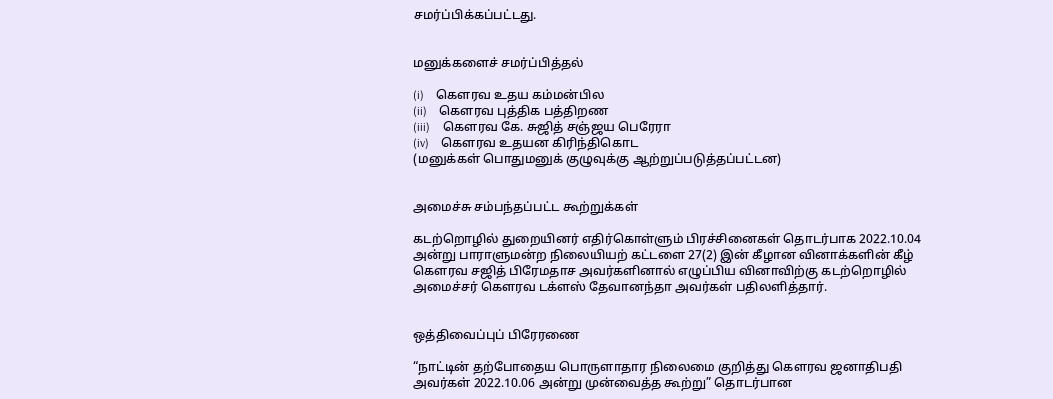சமர்ப்பிக்கப்பட்டது.


மனுக்களைச் சமர்ப்பித்தல்

(i)    கௌரவ உதய கம்மன்பில
(ii)    கௌரவ புத்திக பத்திறண
(iii)    கௌரவ கே. சுஜித் சஞ்ஜய பெரேரா
(iv)    கௌரவ உதயன கிரிந்திகொட
(மனுக்கள் பொதுமனுக் குழுவுக்கு ஆற்றுப்படுத்தப்பட்டன)


அமைச்சு சம்பந்தப்பட்ட கூற்றுக்கள்

கடற்றொழில் துறையினர் எதிர்கொள்ளும் பிரச்சினைகள் தொடர்பாக 2022.10.04 அன்று பாராளுமன்ற நிலையியற் கட்டளை 27(2) இன் கீழான வினாக்களின் கீழ் கௌரவ சஜித் பிரேமதாச அவர்களினால் எழுப்பிய வினாவிற்கு கடற்றொழில் அமைச்சர் கௌரவ டக்ளஸ் தேவானந்தா அவர்கள் பதிலளித்தார்.


ஒத்திவைப்புப் பிரேரணை

“நாட்டின் தற்போதைய பொருளாதார நிலைமை குறித்து கௌரவ ஜனாதிபதி அவர்கள் 2022.10.06 அன்று முன்வைத்த கூற்று” தொடர்பான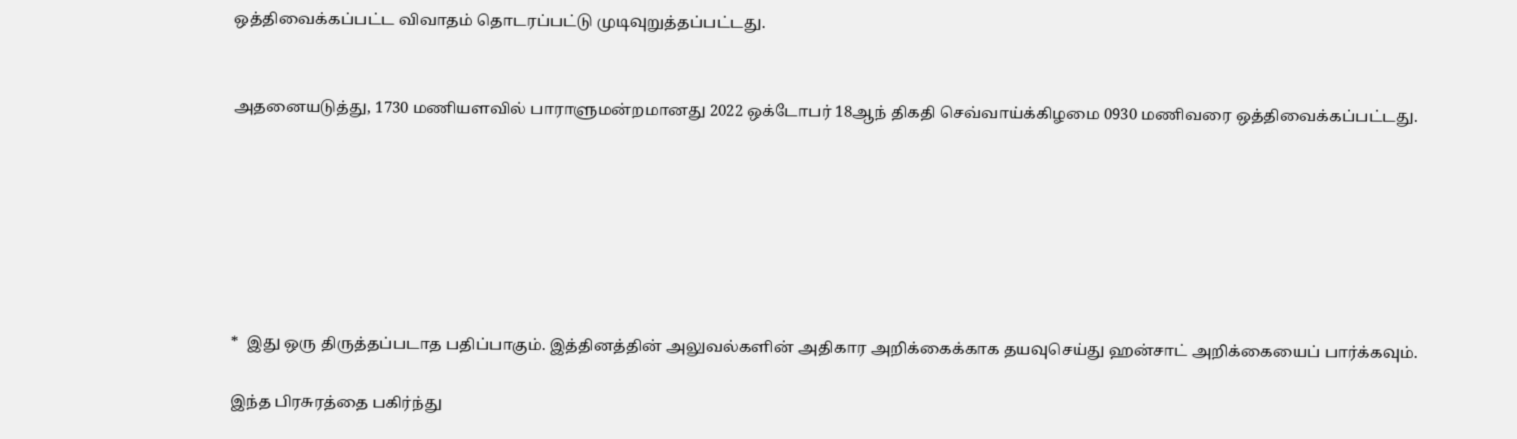ஒத்திவைக்கப்பட்ட விவாதம் தொடரப்பட்டு முடிவுறுத்தப்பட்டது.


அதனையடுத்து, 1730 மணியளவில் பாராளுமன்றமானது 2022 ஒக்டோபர் 18ஆந் திகதி செவ்வாய்க்கிழமை 0930 மணிவரை ஒத்திவைக்கப்பட்டது.







*  இது ஒரு திருத்தப்படாத பதிப்பாகும். இத்தினத்தின் அலுவல்களின் அதிகார அறிக்கைக்காக தயவுசெய்து ஹன்சாட் அறிக்கையைப் பார்க்கவும்.

இந்த பிரசுரத்தை பகிர்ந்து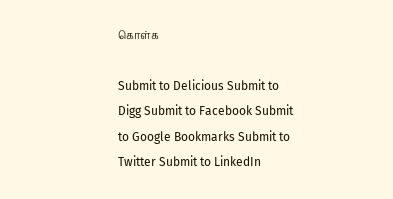கொள்க

Submit to Delicious Submit to Digg Submit to Facebook Submit to Google Bookmarks Submit to Twitter Submit to LinkedIn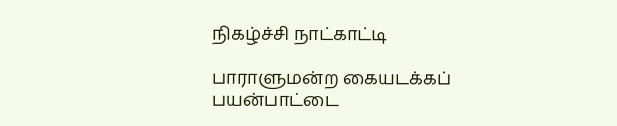நிகழ்ச்சி நாட்காட்டி

பாராளுமன்ற கையடக்கப் பயன்பாட்டை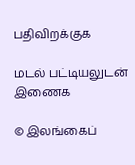பதிவிறக்குக

மடல் பட்டியலுடன் இணைக

© இலங்கைப்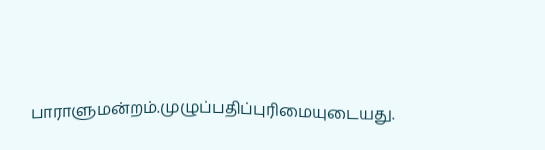பாராளுமன்றம்.முழுப்பதிப்புரிமையுடையது.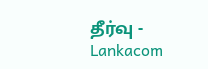தீர்வு - Lankacom